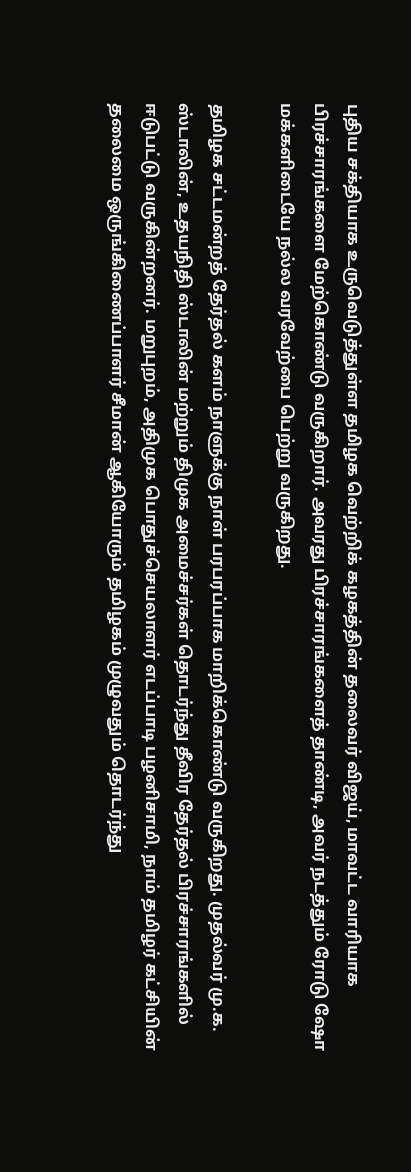புதிய சக்தியாக உருவெடுத்துள்ள தமிழக வெற்றிக் கழகத்தின் தலைவர் விஜய், மாவட்ட வாரியாக பிரச்சாரங்களை மேற்கொண்டு வருகிறார். அவரது பிரச்சாரங்களைத் தாண்டி, அவர் நடத்தும் ரோடு ஷோ மக்களிடையே நல்ல வரவேற்பை பெற்று வருகிறது.

தமிழக சட்டமன்றத் தேர்தல் களம் நாளுக்கு நாள் பரபரப்பாக மாறிக்கொண்டு வருகிறது. முதல்வர் மு.க. ஸ்டாலின், உதயநிதி ஸ்டாலின் மற்றும் திமுக அமைச்சர்கள் தொடர்ந்து தீவிர தேர்தல் பிரச்சாரங்களில் ஈடுபட்டு வருகின்றனர். மறுபுறம், அதிமுக பொதுச்செயலாளர் எடப்பாடி பழனிசாமி, நாம் தமிழர் கட்சியின் தலைமை ஒருங்கிணைப்பாளர் சீமான் ஆகியோரும் தமிழகம் முழுவதும் தொடர்ந்து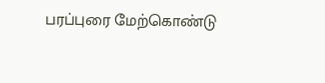பரப்புரை மேற்கொண்டு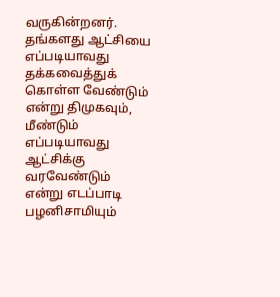வருகின்றனர். தங்களது ஆட்சியை எப்படியாவது தக்கவைத்துக் கொள்ள வேண்டும் என்று திமுகவும், மீண்டும் எப்படியாவது ஆட்சிக்கு வரவேண்டும் என்று எடப்பாடி பழனிசாமியும்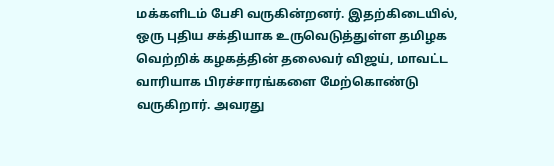மக்களிடம் பேசி வருகின்றனர். இதற்கிடையில், ஒரு புதிய சக்தியாக உருவெடுத்துள்ள தமிழக வெற்றிக் கழகத்தின் தலைவர் விஜய், மாவட்ட வாரியாக பிரச்சாரங்களை மேற்கொண்டு வருகிறார். அவரது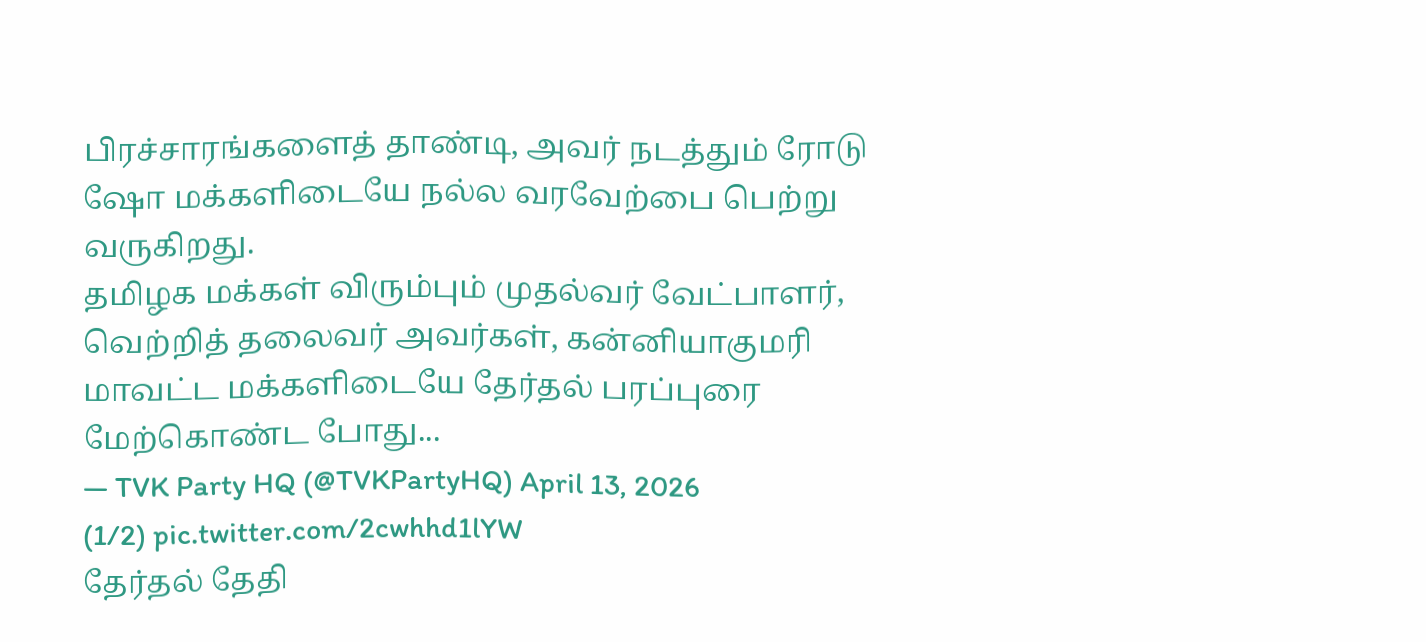பிரச்சாரங்களைத் தாண்டி, அவர் நடத்தும் ரோடு ஷோ மக்களிடையே நல்ல வரவேற்பை பெற்று வருகிறது.
தமிழக மக்கள் விரும்பும் முதல்வர் வேட்பாளர், வெற்றித் தலைவர் அவர்கள், கன்னியாகுமரி மாவட்ட மக்களிடையே தேர்தல் பரப்புரை மேற்கொண்ட போது...
— TVK Party HQ (@TVKPartyHQ) April 13, 2026
(1/2) pic.twitter.com/2cwhhd1lYW
தேர்தல் தேதி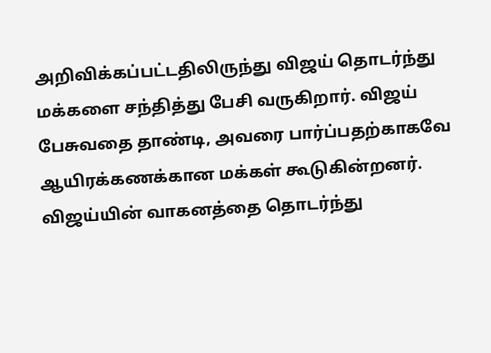அறிவிக்கப்பட்டதிலிருந்து விஜய் தொடர்ந்து மக்களை சந்தித்து பேசி வருகிறார். விஜய் பேசுவதை தாண்டி, அவரை பார்ப்பதற்காகவே ஆயிரக்கணக்கான மக்கள் கூடுகின்றனர். விஜய்யின் வாகனத்தை தொடர்ந்து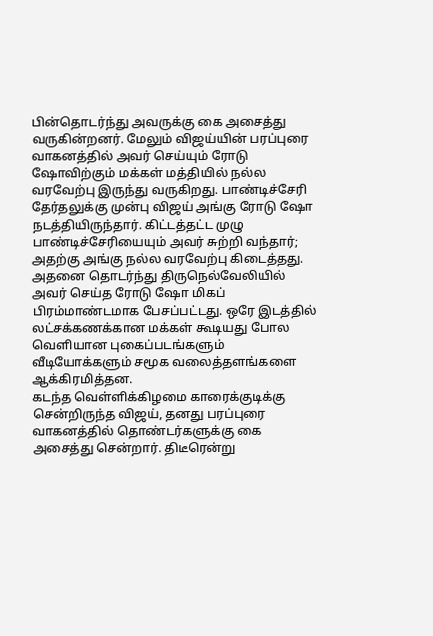பின்தொடர்ந்து அவருக்கு கை அசைத்து வருகின்றனர். மேலும் விஜய்யின் பரப்புரை வாகனத்தில் அவர் செய்யும் ரோடு ஷோவிற்கும் மக்கள் மத்தியில் நல்ல வரவேற்பு இருந்து வருகிறது. பாண்டிச்சேரி தேர்தலுக்கு முன்பு விஜய் அங்கு ரோடு ஷோ நடத்தியிருந்தார். கிட்டத்தட்ட முழு பாண்டிச்சேரியையும் அவர் சுற்றி வந்தார்; அதற்கு அங்கு நல்ல வரவேற்பு கிடைத்தது. அதனை தொடர்ந்து திருநெல்வேலியில் அவர் செய்த ரோடு ஷோ மிகப் பிரம்மாண்டமாக பேசப்பட்டது. ஒரே இடத்தில் லட்சக்கணக்கான மக்கள் கூடியது போல வெளியான புகைப்படங்களும் வீடியோக்களும் சமூக வலைத்தளங்களை ஆக்கிரமித்தன.
கடந்த வெள்ளிக்கிழமை காரைக்குடிக்கு சென்றிருந்த விஜய், தனது பரப்புரை வாகனத்தில் தொண்டர்களுக்கு கை அசைத்து சென்றார். திடீரென்று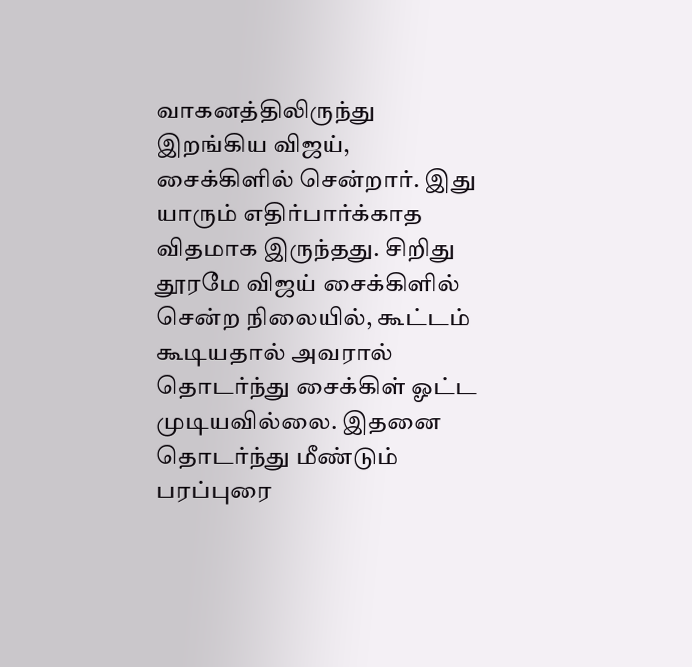வாகனத்திலிருந்து இறங்கிய விஜய், சைக்கிளில் சென்றார். இது யாரும் எதிர்பார்க்காத விதமாக இருந்தது. சிறிது தூரமே விஜய் சைக்கிளில் சென்ற நிலையில், கூட்டம் கூடியதால் அவரால் தொடர்ந்து சைக்கிள் ஓட்ட முடியவில்லை. இதனை தொடர்ந்து மீண்டும் பரப்புரை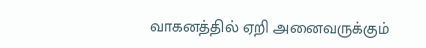வாகனத்தில் ஏறி அனைவருக்கும்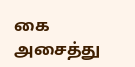கை அசைத்து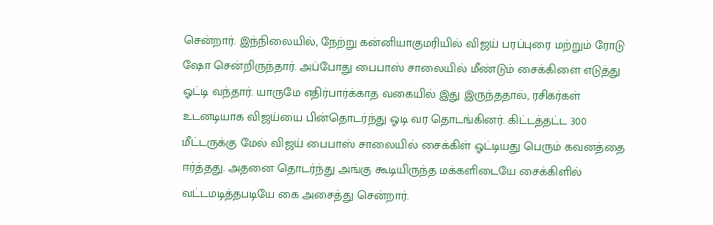சென்றார். இந்நிலையில், நேற்று கன்னியாகுமரியில் விஜய் பரப்புரை மற்றும் ரோடு ஷோ சென்றிருந்தார். அப்போது பைபாஸ் சாலையில் மீண்டும் சைக்கிளை எடுத்து ஓட்டி வந்தார். யாருமே எதிர்பார்க்காத வகையில் இது இருந்ததால், ரசிகர்கள் உடனடியாக விஜய்யை பின்தொடர்ந்து ஓடி வர தொடங்கினர். கிட்டத்தட்ட 300 மீட்டருக்கு மேல் விஜய் பைபாஸ் சாலையில் சைக்கிள் ஓட்டியது பெரும் கவனத்தை ஈர்த்தது. அதனை தொடர்ந்து அங்கு கூடியிருந்த மக்களிடையே சைக்கிளில் வட்டமடித்தபடியே கை அசைத்து சென்றார்.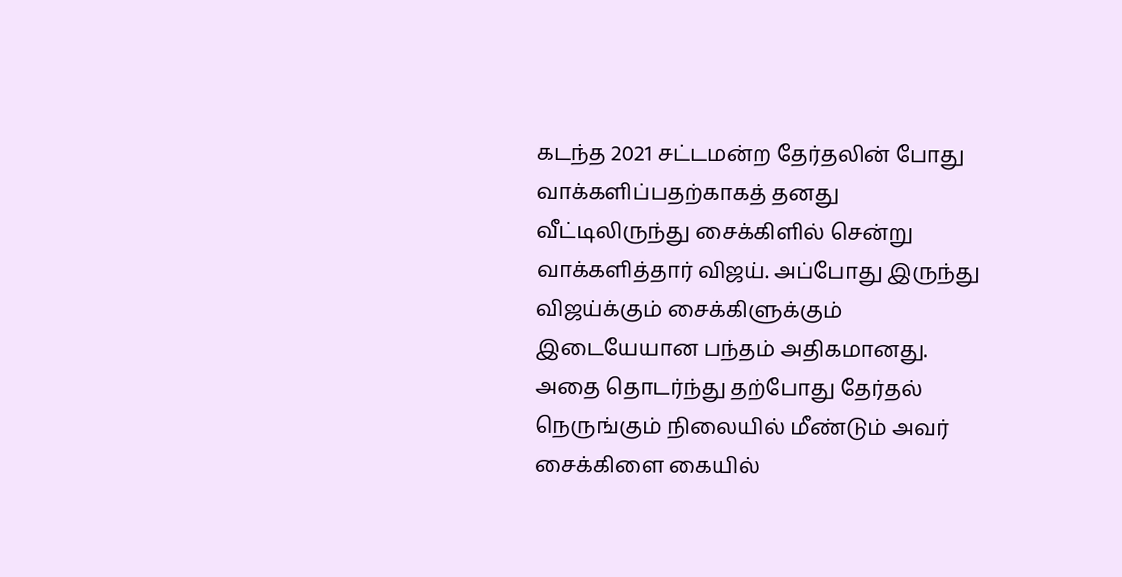கடந்த 2021 சட்டமன்ற தேர்தலின் போது வாக்களிப்பதற்காகத் தனது வீட்டிலிருந்து சைக்கிளில் சென்று வாக்களித்தார் விஜய். அப்போது இருந்து விஜய்க்கும் சைக்கிளுக்கும் இடையேயான பந்தம் அதிகமானது. அதை தொடர்ந்து தற்போது தேர்தல் நெருங்கும் நிலையில் மீண்டும் அவர் சைக்கிளை கையில்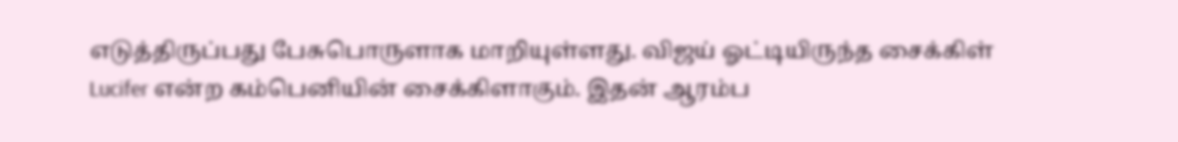எடுத்திருப்பது பேசுபொருளாக மாறியுள்ளது. விஜய் ஓட்டியிருந்த சைக்கிள் Lucifer என்ற கம்பெனியின் சைக்கிளாகும். இதன் ஆரம்ப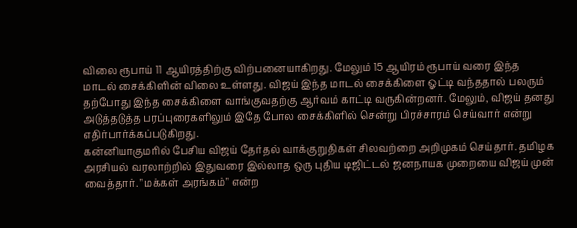விலை ரூபாய் 11 ஆயிரத்திற்கு விற்பனையாகிறது. மேலும் 15 ஆயிரம் ரூபாய் வரை இந்த மாடல் சைக்கிளின் விலை உள்ளது. விஜய் இந்த மாடல் சைக்கிளை ஓட்டி வந்ததால் பலரும் தற்போது இந்த சைக்கிளை வாங்குவதற்கு ஆர்வம் காட்டி வருகின்றனர். மேலும், விஜய் தனது அடுத்தடுத்த பரப்புரைகளிலும் இதே போல சைக்கிளில் சென்று பிரச்சாரம் செய்வார் என்று எதிர்பார்க்கப்படுகிறது.
கன்னியாகுமரில் பேசிய விஜய் தேர்தல் வாக்குறுதிகள் சிலவற்றை அறிமுகம் செய்தார். தமிழக அரசியல் வரலாற்றில் இதுவரை இல்லாத ஒரு புதிய டிஜிட்டல் ஜனநாயக முறையை விஜய் முன் வைத்தார். "மக்கள் அரங்கம்" என்ற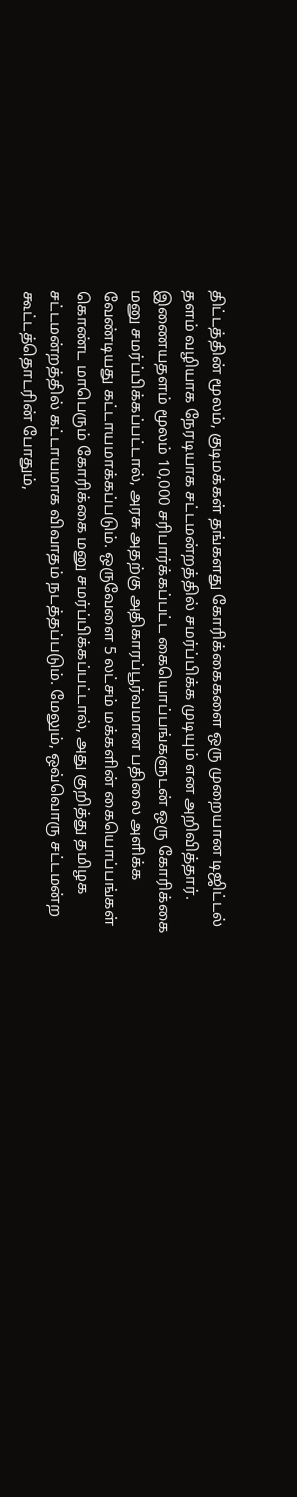திட்டத்தின் மூலம், குடிமக்கள் தங்களது கோரிக்கைகளை ஒரு முறையான டிஜிட்டல் தளம் வழியாக நேரடியாக சட்டமன்றத்தில் சமர்ப்பிக்க முடியும் என அறிவித்தார். இணையதளம் மூலம் 10,000 சரிபார்க்கப்பட்ட கையொப்பங்களுடன் ஒரு கோரிக்கை மனு சமர்ப்பிக்கப்பட்டால், அரசு அதற்கு அதிகாரப்பூர்வமான பதிலை அளிக்க வேண்டியது கட்டாயமாக்கப்படும். ஒருவேளை 5 லட்சம் மக்களின் கையொப்பங்கள் கொண்ட மாபெரும் கோரிக்கை மனு சமர்ப்பிக்கப்பட்டால், அது குறித்து தமிழக சட்டமன்றத்தில் கட்டாயமாக விவாதம் நடத்தப்படும். மேலும், ஒவ்வொரு சட்டமன்ற கூட்டத்தொடரின் போதும்,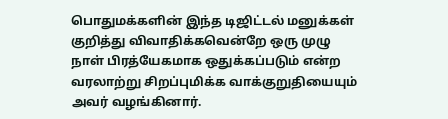பொதுமக்களின் இந்த டிஜிட்டல் மனுக்கள் குறித்து விவாதிக்கவென்றே ஒரு முழு நாள் பிரத்யேகமாக ஒதுக்கப்படும் என்ற வரலாற்று சிறப்புமிக்க வாக்குறுதியையும் அவர் வழங்கினார்.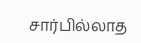சார்பில்லாத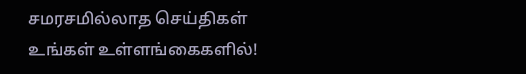சமரசமில்லாத செய்திகள் உங்கள் உள்ளங்கைகளில்!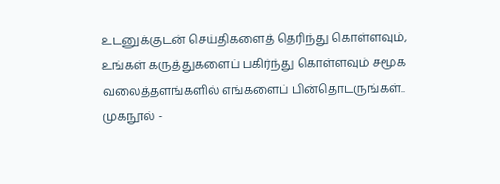உடனுக்குடன் செய்திகளைத் தெரிந்து கொள்ளவும், உங்கள் கருத்துகளைப் பகிர்ந்து கொள்ளவும் சமூக வலைத்தளங்களில் எங்களைப் பின்தொடருங்கள்..
முகநூல் -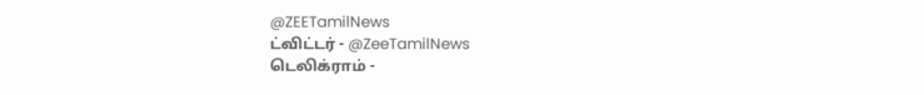@ZEETamilNews
ட்விட்டர் - @ZeeTamilNews
டெலிக்ராம் -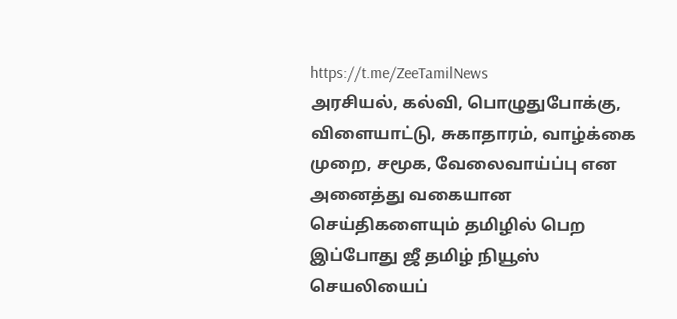https://t.me/ZeeTamilNews
அரசியல், கல்வி, பொழுதுபோக்கு, விளையாட்டு, சுகாதாரம், வாழ்க்கை முறை, சமூக, வேலைவாய்ப்பு என அனைத்து வகையான செய்திகளையும் தமிழில் பெற இப்போது ஜீ தமிழ் நியூஸ் செயலியைப்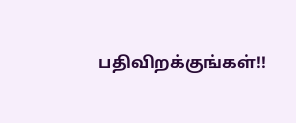பதிவிறக்குங்கள்!!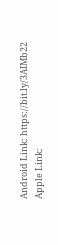Android Link: https://bit.ly/3AIMb22
Apple Link: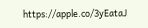https://apple.co/3yEataJ